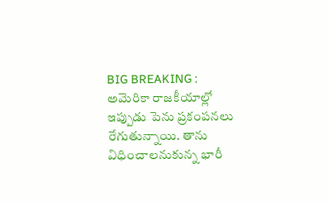BIG BREAKING : అమెరికా రాజకీయాల్లో ఇప్పుడు పెను ప్రకంపనలు రేగుతున్నాయి. తాను విధించాలనుకున్న భారీ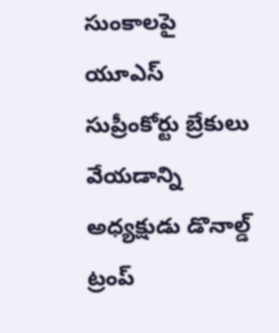సుంకాలపై యూఎస్ సుప్రీంకోర్టు బ్రేకులు వేయడాన్ని అధ్యక్షుడు డొనాల్డ్ ట్రంప్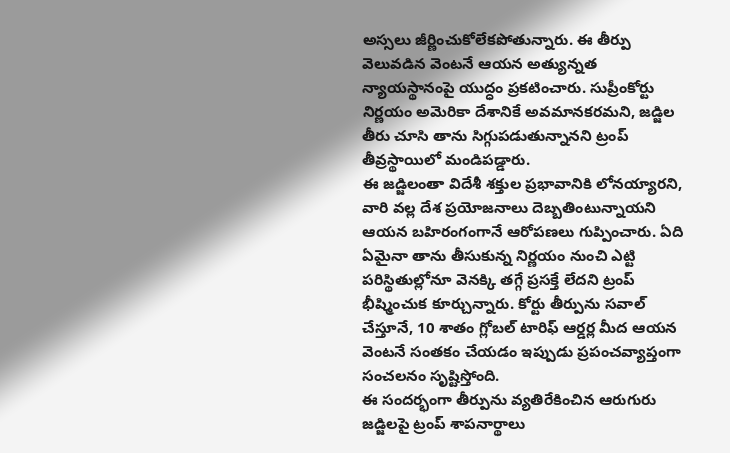అస్సలు జీర్ణించుకోలేకపోతున్నారు. ఈ తీర్పు వెలువడిన వెంటనే ఆయన అత్యున్నత న్యాయస్థానంపై యుద్ధం ప్రకటించారు. సుప్రీంకోర్టు నిర్ణయం అమెరికా దేశానికే అవమానకరమని, జడ్జిల తీరు చూసి తాను సిగ్గుపడుతున్నానని ట్రంప్ తీవ్రస్థాయిలో మండిపడ్డారు.
ఈ జడ్జిలంతా విదేశీ శక్తుల ప్రభావానికి లోనయ్యారని, వారి వల్ల దేశ ప్రయోజనాలు దెబ్బతింటున్నాయని ఆయన బహిరంగంగానే ఆరోపణలు గుప్పించారు. ఏది ఏమైనా తాను తీసుకున్న నిర్ణయం నుంచి ఎట్టి పరిస్థితుల్లోనూ వెనక్కి తగ్గే ప్రసక్తే లేదని ట్రంప్ భీష్మించుక కూర్చున్నారు. కోర్టు తీర్పును సవాల్ చేస్తూనే, 10 శాతం గ్లోబల్ టారిఫ్ ఆర్డర్ల మీద ఆయన వెంటనే సంతకం చేయడం ఇప్పుడు ప్రపంచవ్యాప్తంగా సంచలనం సృష్టిస్తోంది.
ఈ సందర్భంగా తీర్పును వ్యతిరేకించిన ఆరుగురు జడ్జిలపై ట్రంప్ శాపనార్థాలు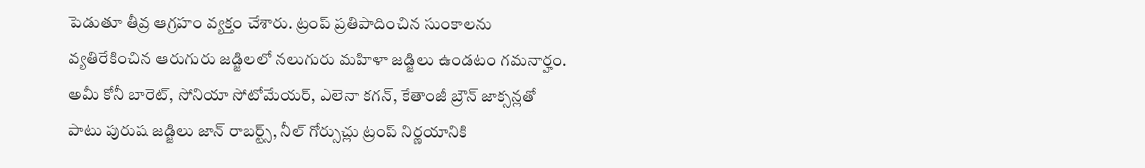పెడుతూ తీవ్ర ఆగ్రహం వ్యక్తం చేశారు. ట్రంప్ ప్రతిపాదించిన సుంకాలను వ్యతిరేకించిన ఆరుగురు జడ్జిలలో నలుగురు మహిళా జడ్జిలు ఉండటం గమనార్హం. అమీ కోనీ బారెట్, సోనియా సోటోమేయర్, ఎలెనా కగన్, కేతాంజీ బ్రౌన్ జాక్సన్లతో పాటు పురుష జడ్జిలు జాన్ రాబర్ట్స్, నీల్ గోర్సుచ్లు ట్రంప్ నిర్ణయానికి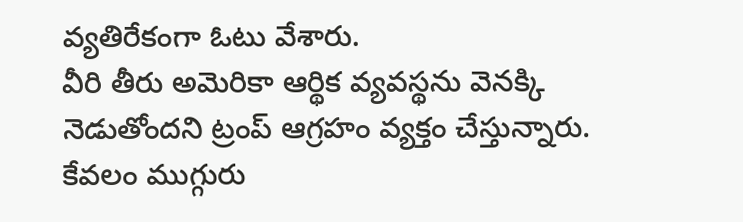వ్యతిరేకంగా ఓటు వేశారు.
వీరి తీరు అమెరికా ఆర్థిక వ్యవస్థను వెనక్కి నెడుతోందని ట్రంప్ ఆగ్రహం వ్యక్తం చేస్తున్నారు. కేవలం ముగ్గురు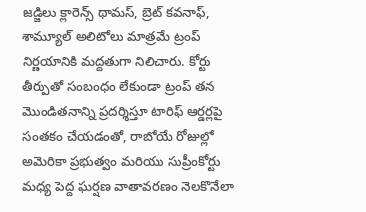జడ్జిలు క్లారెన్స్ థామస్, బ్రెట్ కవనాఫ్, శామ్యూల్ అలిటోలు మాత్రమే ట్రంప్ నిర్ణయానికి మద్దతుగా నిలిచారు. కోర్టు తీర్పుతో సంబంధం లేకుండా ట్రంప్ తన మొండితనాన్ని ప్రదర్శిస్తూ టారిఫ్ ఆర్డర్లపై సంతకం చేయడంతో, రాబోయే రోజుల్లో అమెరికా ప్రభుత్వం మరియు సుప్రీంకోర్టు మధ్య పెద్ద ఘర్షణ వాతావరణం నెలకొనేలా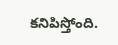కనిపిస్తోంది.